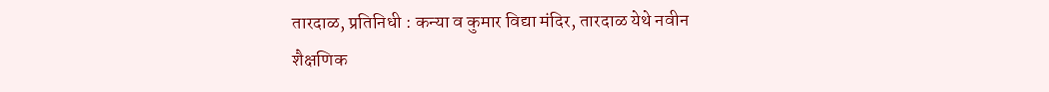तारदाळ, प्रतिनिधी : कन्या व कुमार विद्या मंदिर, तारदाळ येथे नवीन शैक्षणिक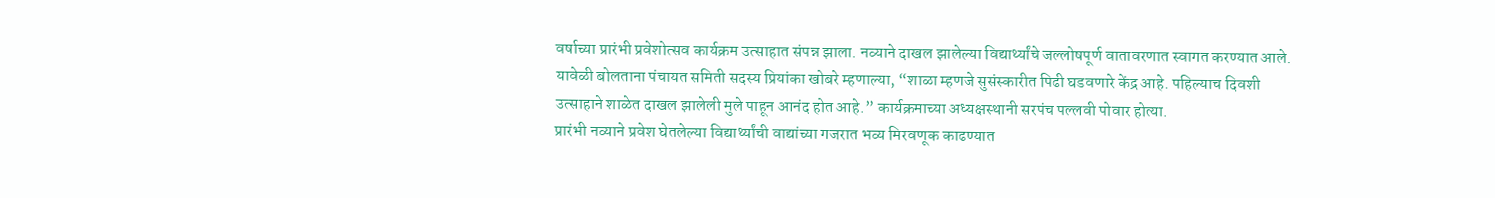वर्षाच्या प्रारंभी प्रवेशोत्सव कार्यक्रम उत्साहात संपन्न झाला. नव्याने दाखल झालेल्या विद्यार्थ्यांचे जल्लोषपूर्ण वातावरणात स्वागत करण्यात आले.
यावेळी बोलताना पंचायत समिती सदस्य प्रियांका खोबरे म्हणाल्या, “शाळा म्हणजे सुसंस्कारीत पिढी घडवणारे केंद्र आहे. पहिल्याच दिवशी उत्साहाने शाळेत दाखल झालेली मुले पाहून आनंद होत आहे.” कार्यक्रमाच्या अध्यक्षस्थानी सरपंच पल्लवी पोवार होत्या.
प्रारंभी नव्याने प्रवेश घेतलेल्या विद्यार्थ्यांची वाद्यांच्या गजरात भव्य मिरवणूक काढण्यात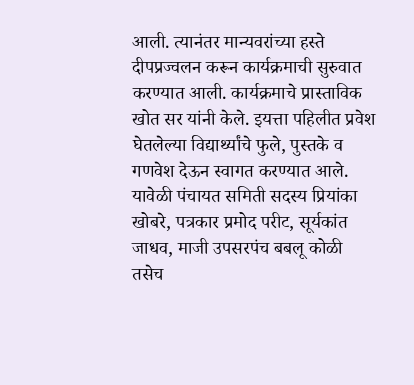आली. त्यानंतर मान्यवरांच्या हस्ते दीपप्रज्वलन करून कार्यक्रमाची सुरुवात करण्यात आली. कार्यक्रमाचे प्रास्ताविक खोत सर यांनी केले. इयत्ता पहिलीत प्रवेश घेतलेल्या विद्यार्थ्यांचे फुले, पुस्तके व गणवेश देऊन स्वागत करण्यात आले.
यावेळी पंचायत समिती सदस्य प्रियांका खोबरे, पत्रकार प्रमोद परीट, सूर्यकांत जाधव, माजी उपसरपंच बबलू कोळी तसेच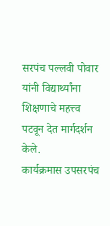सरपंच पल्लवी पोवार यांनी विद्यार्थ्यांना शिक्षणाचे महत्त्व पटवून देत मार्गदर्शन केले.
कार्यक्रमास उपसरपंच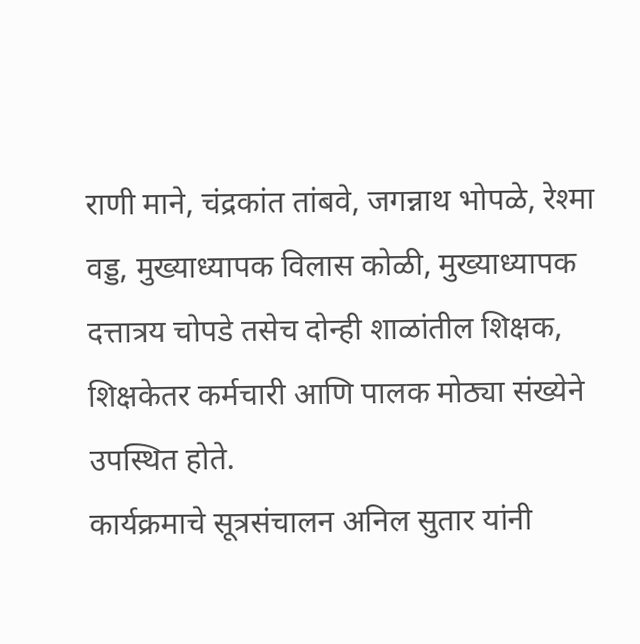राणी माने, चंद्रकांत तांबवे, जगन्नाथ भोपळे, रेश्मा वड्ड, मुख्याध्यापक विलास कोळी, मुख्याध्यापक दत्तात्रय चोपडे तसेच दोन्ही शाळांतील शिक्षक, शिक्षकेतर कर्मचारी आणि पालक मोठ्या संख्येने उपस्थित होते.
कार्यक्रमाचे सूत्रसंचालन अनिल सुतार यांनी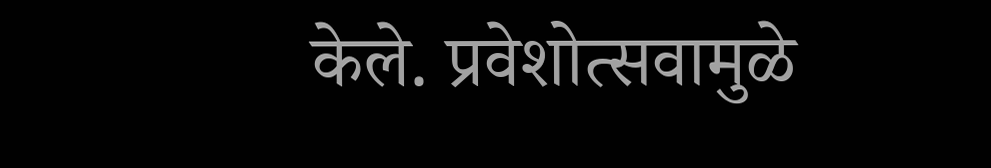केले. प्रवेशोत्सवामुळे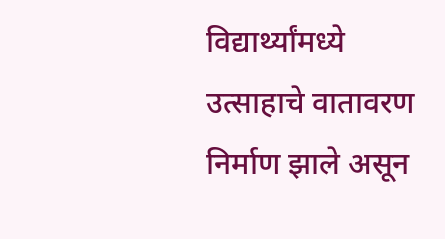विद्यार्थ्यांमध्ये उत्साहाचे वातावरण निर्माण झाले असून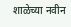शाळेच्या नवीन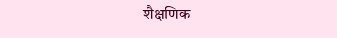शैक्षणिक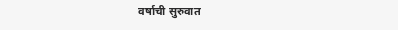वर्षाची सुरुवात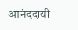आनंददायी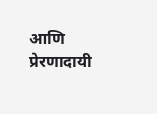आणि प्रेरणादायी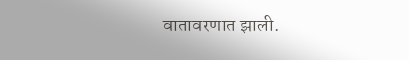वातावरणात झाली.